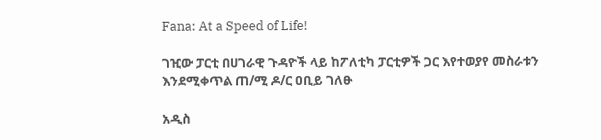Fana: At a Speed of Life!

ገዢው ፓርቲ በሀገራዊ ጉዳዮች ላይ ከፖለቲካ ፓርቲዎች ጋር እየተወያየ መስራቱን እንደሚቀጥል ጠ/ሚ ዶ/ር ዐቢይ ገለፁ

አዲስ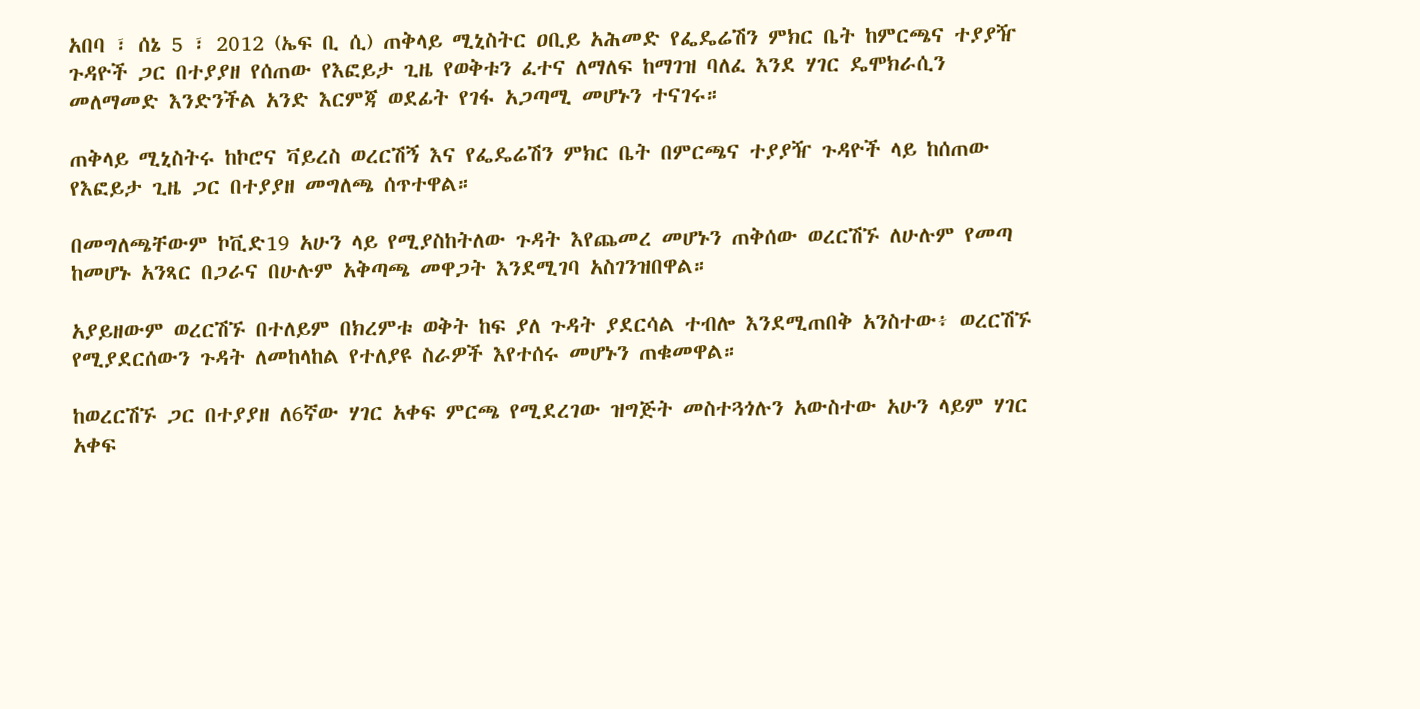አበባ ፣ ሰኔ 5 ፣ 2012 (ኤፍ ቢ ሲ) ጠቅላይ ሚኒስትር ዐቢይ አሕመድ የፌዴሬሽን ምክር ቤት ከምርጫና ተያያዥ ጉዳዮች ጋር በተያያዘ የሰጠው የእፎይታ ጊዜ የወቅቱን ፈተና ለማለፍ ከማገዝ ባለፈ እንደ ሃገር ዴሞክራሲን መለማመድ እንድንችል አንድ እርምጃ ወደፊት የገፋ አጋጣሚ መሆኑን ተናገሩ።

ጠቅላይ ሚኒስትሩ ከኮሮና ቫይረስ ወረርሽኝ እና የፌዴሬሽን ምክር ቤት በምርጫና ተያያዥ ጉዳዮች ላይ ከሰጠው የእፎይታ ጊዜ ጋር በተያያዘ መግለጫ ሰጥተዋል።

በመግለጫቸውም ኮቪድ19 አሁን ላይ የሚያስከትለው ጉዳት እየጨመረ መሆኑን ጠቅሰው ወረርሽኙ ለሁሉም የመጣ ከመሆኑ አንጻር በጋራና በሁሉም አቅጣጫ መዋጋት እንደሚገባ አስገንዝበዋል።

አያይዘውም ወረርሽኙ በተለይም በክረምቱ ወቅት ከፍ ያለ ጉዳት ያደርሳል ተብሎ እንደሚጠበቅ አንስተው፥ ወረርሽኙ የሚያደርሰውን ጉዳት ለመከላከል የተለያዩ ስራዎች እየተሰሩ መሆኑን ጠቁመዋል።

ከወረርሽኙ ጋር በተያያዘ ለ6ኛው ሃገር አቀፍ ምርጫ የሚደረገው ዝግጅት መስተጓጎሉን አውስተው አሁን ላይም ሃገር አቀፍ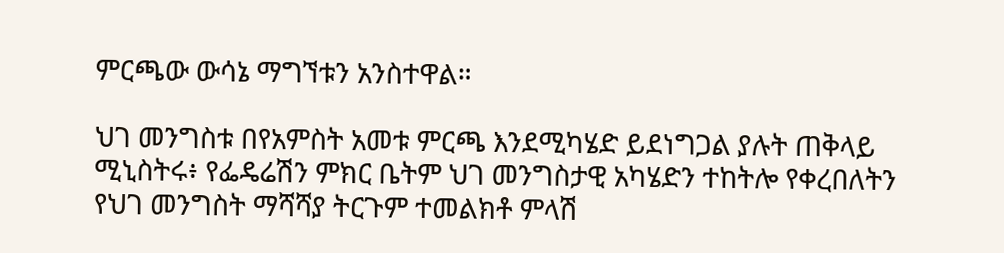ምርጫው ውሳኔ ማግኘቱን አንስተዋል።

ህገ መንግስቱ በየአምስት አመቱ ምርጫ እንደሚካሄድ ይደነግጋል ያሉት ጠቅላይ ሚኒስትሩ፥ የፌዴሬሽን ምክር ቤትም ህገ መንግስታዊ አካሄድን ተከትሎ የቀረበለትን የህገ መንግስት ማሻሻያ ትርጉም ተመልክቶ ምላሽ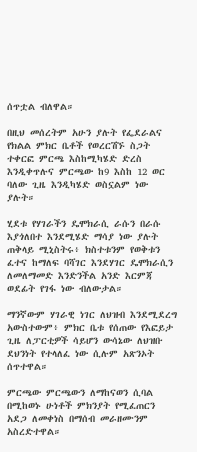ሰጥቷል ብለዋል።

በዚህ መሰረትም አሁን ያሉት የፌደራልና የክልል ምክር ቤቶች የወረርሽኙ ስጋት ተቀርፎ ምርጫ እስከሚካሄድ ድረስ እንዲቀጥሉና ምርጫው ከ9 እስከ 12 ወር ባለው ጊዜ እንዲካሄድ ወስኗልም ነው ያሉት።

ሂደቱ የሃገራችን ዴሞክራሲ ራሱን በራሱ እያጎለበተ እንደሚሄድ ማሳያ ነው ያሉት ጠቅላይ ሚኒስትሩ፥ ክስተቱንም የወቅቱን ፈተና ከማለፍ ባሻገር እንደሃገር ዴሞክራሲን ለመለማመድ እንድንችል አንድ እርምጃ ወደፊት የገፋ ነው ብለውታል።

ማንኛውም ሃገራዊ ነገር ለህዝብ እንደሚደረግ አውስተውም፥ ምክር ቤቱ የሰጠው የእፎይታ ጊዜ ለፓርቲዎች ሳይሆን ውሳኔው ለህዝቡ ደህንነት የተላለፈ ነው ሲሉም አጽንኦት ሰጥተዋል።

ምርጫው ምርጫውን ለማከናወን ሲባል በሚከወኑ ሁነቶች ምክንያት የሚፈጠርን አደጋ ለመቀነስ በማሰብ መራዘሙንም አስረድተዋል።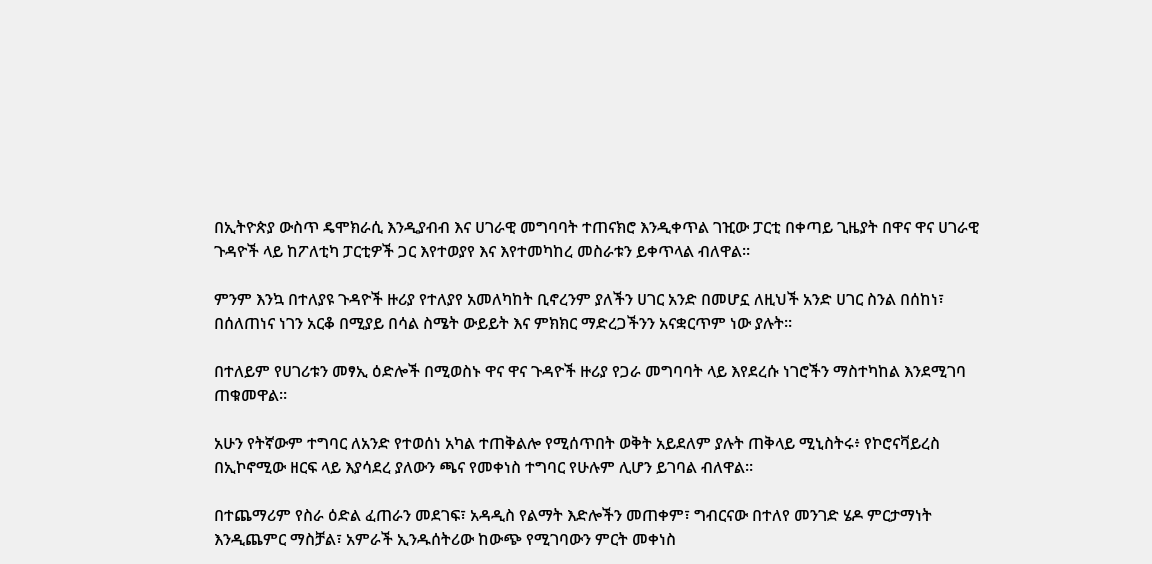በኢትዮጵያ ውስጥ ዴሞክራሲ እንዲያብብ እና ሀገራዊ መግባባት ተጠናክሮ እንዲቀጥል ገዢው ፓርቲ በቀጣይ ጊዜያት በዋና ዋና ሀገራዊ ጉዳዮች ላይ ከፖለቲካ ፓርቲዎች ጋር እየተወያየ እና እየተመካከረ መስራቱን ይቀጥላል ብለዋል።

ምንም እንኳ በተለያዩ ጉዳዮች ዙሪያ የተለያየ አመለካከት ቢኖረንም ያለችን ሀገር አንድ በመሆኗ ለዚህች አንድ ሀገር ስንል በሰከነ፣ በሰለጠነና ነገን አርቆ በሚያይ በሳል ስሜት ውይይት እና ምክክር ማድረጋችንን አናቋርጥም ነው ያሉት።

በተለይም የሀገሪቱን መፃኢ ዕድሎች በሚወስኑ ዋና ዋና ጉዳዮች ዙሪያ የጋራ መግባባት ላይ እየደረሱ ነገሮችን ማስተካከል እንደሚገባ ጠቁመዋል።

አሁን የትኛውም ተግባር ለአንድ የተወሰነ አካል ተጠቅልሎ የሚሰጥበት ወቅት አይደለም ያሉት ጠቅላይ ሚኒስትሩ፥ የኮሮናቫይረስ በኢኮኖሚው ዘርፍ ላይ እያሳደረ ያለውን ጫና የመቀነስ ተግባር የሁሉም ሊሆን ይገባል ብለዋል።

በተጨማሪም የስራ ዕድል ፈጠራን መደገፍ፣ አዳዲስ የልማት እድሎችን መጠቀም፣ ግብርናው በተለየ መንገድ ሄዶ ምርታማነት እንዲጨምር ማስቻል፣ አምራች ኢንዱሰትሪው ከውጭ የሚገባውን ምርት መቀነስ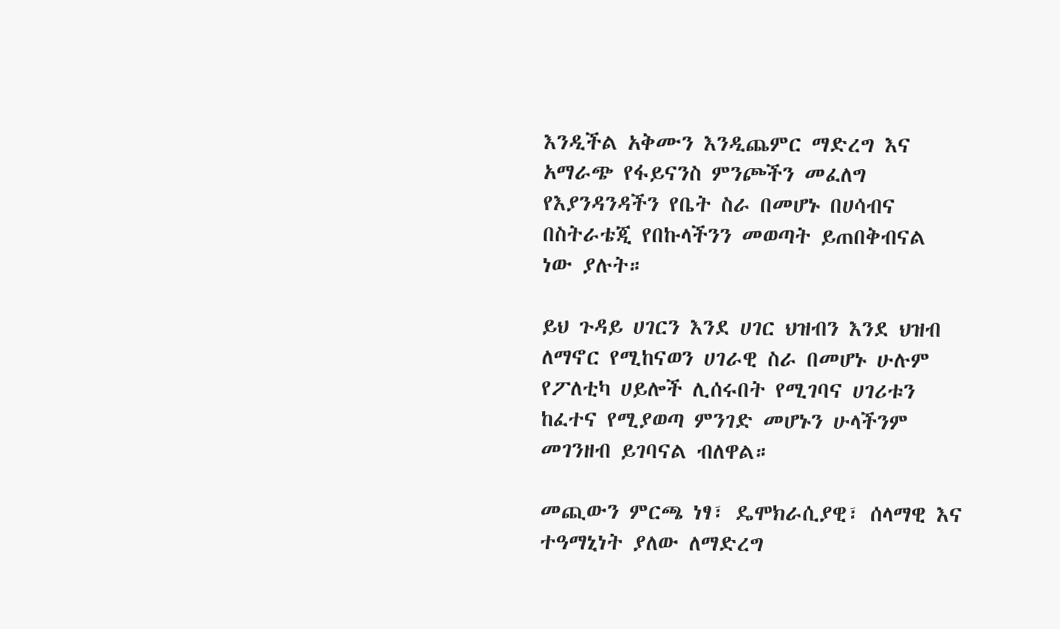እንዲችል አቅሙን እንዲጨምር ማድረግ እና አማራጭ የፋይናንስ ምንጮችን መፈለግ የእያንዳንዳችን የቤት ስራ በመሆኑ በሀሳብና በስትራቴጂ የበኩላችንን መወጣት ይጠበቅብናል ነው ያሉት።

ይህ ጉዳይ ሀገርን እንደ ሀገር ህዝብን እንደ ህዝብ ለማኖር የሚከናወን ሀገራዊ ስራ በመሆኑ ሁሉም የፖለቲካ ሀይሎች ሊሰሩበት የሚገባና ሀገሪቱን ከፈተና የሚያወጣ ምንገድ መሆኑን ሁላችንም መገንዘብ ይገባናል ብለዋል።

መጪውን ምርጫ ነፃ፣ ዴሞክራሲያዊ፣ ሰላማዊ እና ተዓማኒነት ያለው ለማድረግ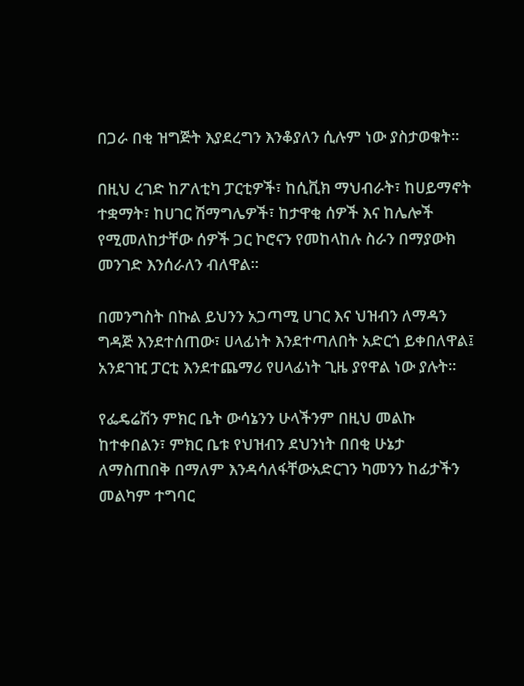በጋራ በቂ ዝግጅት እያደረግን እንቆያለን ሲሉም ነው ያስታወቁት።

በዚህ ረገድ ከፖለቲካ ፓርቲዎች፣ ከሲቪክ ማህብራት፣ ከሀይማኖት ተቋማት፣ ከሀገር ሽማግሌዎች፣ ከታዋቂ ሰዎች እና ከሌሎች የሚመለከታቸው ሰዎች ጋር ኮሮናን የመከላከሉ ስራን በማያውክ መንገድ እንሰራለን ብለዋል።

በመንግስት በኩል ይህንን አጋጣሚ ሀገር እና ህዝብን ለማዳን ግዳጅ እንደተሰጠው፣ ሀላፊነት እንደተጣለበት አድርጎ ይቀበለዋል፤ አንደገዢ ፓርቲ እንደተጨማሪ የሀላፊነት ጊዜ ያየዋል ነው ያሉት።

የፌዴሬሽን ምክር ቤት ውሳኔንን ሁላችንም በዚህ መልኩ ከተቀበልን፣ ምክር ቤቱ የህዝብን ደህንነት በበቂ ሁኔታ ለማስጠበቅ በማለም እንዳሳለፋቸውአድርገን ካመንን ከፊታችን መልካም ተግባር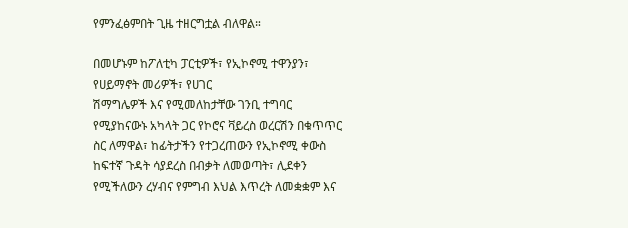የምንፈፅምበት ጊዜ ተዘርግቷል ብለዋል።

በመሆኑም ከፖለቲካ ፓርቲዎች፣ የኢኮኖሚ ተዋንያን፣ የሀይማኖት መሪዎች፣ የሀገር
ሽማግሌዎች እና የሚመለከታቸው ገንቢ ተግባር የሚያከናውኑ አካላት ጋር የኮሮና ቫይረስ ወረርሽን በቁጥጥር ስር ለማዋል፣ ከፊትታችን የተጋረጠውን የኢኮኖሚ ቀውስ ከፍተኛ ጉዳት ሳያደረስ በብቃት ለመወጣት፣ ሊደቀን የሚችለውን ረሃብና የምግብ እህል እጥረት ለመቋቋም እና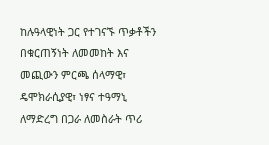ከሉዓላዊነት ጋር የተገናኙ ጥቃቶችን በቁርጠኝነት ለመመከት እና መጪውን ምርጫ ሰላማዊ፣ ዴሞክራሲያዊ፣ ነፃና ተዓማኒ ለማድረግ በጋራ ለመስራት ጥሪ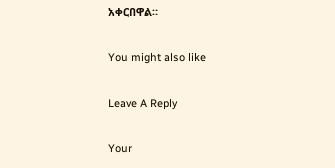አቀርበዋል።

You might also like

Leave A Reply

Your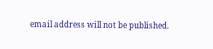email address will not be published.